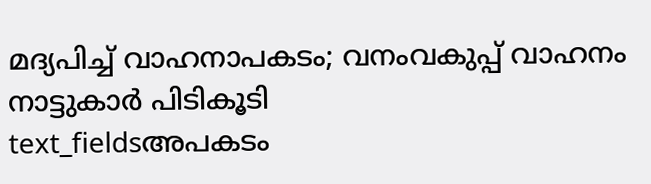മദ്യപിച്ച് വാഹനാപകടം; വനംവകുപ്പ് വാഹനം നാട്ടുകാർ പിടികൂടി
text_fieldsഅപകടം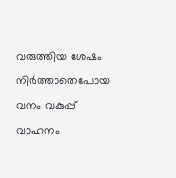വരുത്തിയ ശേഷം നിർത്താതെപോയ വനം വകുപ്പ് വാഹനം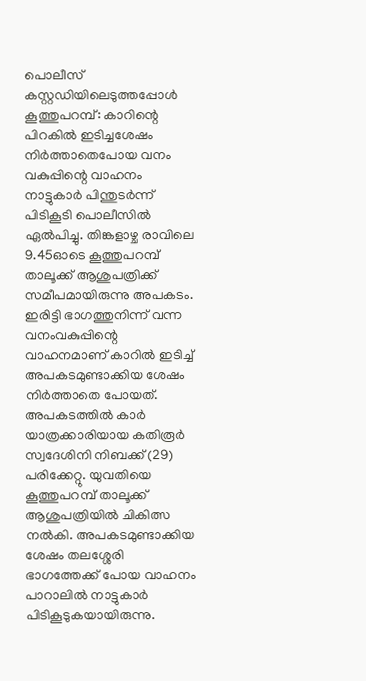പൊലീസ് കസ്റ്റഡിയിലെടുത്തപ്പോൾ
കൂത്തുപറമ്പ്: കാറിന്റെ പിറകിൽ ഇടിച്ചശേഷം നിർത്താതെപോയ വനം വകുപ്പിന്റെ വാഹനം നാട്ടുകാർ പിന്തുടർന്ന് പിടികൂടി പൊലീസിൽ ഏൽപിച്ചു. തിങ്കളാഴ്ച രാവിലെ 9.45ഓടെ കൂത്തുപറമ്പ് താലൂക്ക് ആശുപത്രിക്ക് സമീപമായിരുന്നു അപകടം.
ഇരിട്ടി ഭാഗത്തുനിന്ന് വന്ന വനംവകുപ്പിന്റെ വാഹനമാണ് കാറിൽ ഇടിച്ച് അപകടമുണ്ടാക്കിയ ശേഷം നിർത്താതെ പോയത്. അപകടത്തിൽ കാർ യാത്രക്കാരിയായ കതിരൂർ സ്വദേശിനി നിബക്ക് (29) പരിക്കേറ്റു. യുവതിയെ കൂത്തുപറമ്പ് താലൂക്ക് ആശുപത്രിയിൽ ചികിത്സ നൽകി. അപകടമുണ്ടാക്കിയ ശേഷം തലശ്ശേരി ഭാഗത്തേക്ക് പോയ വാഹനം പാറാലിൽ നാട്ടുകാർ പിടികൂടുകയായിരുന്നു.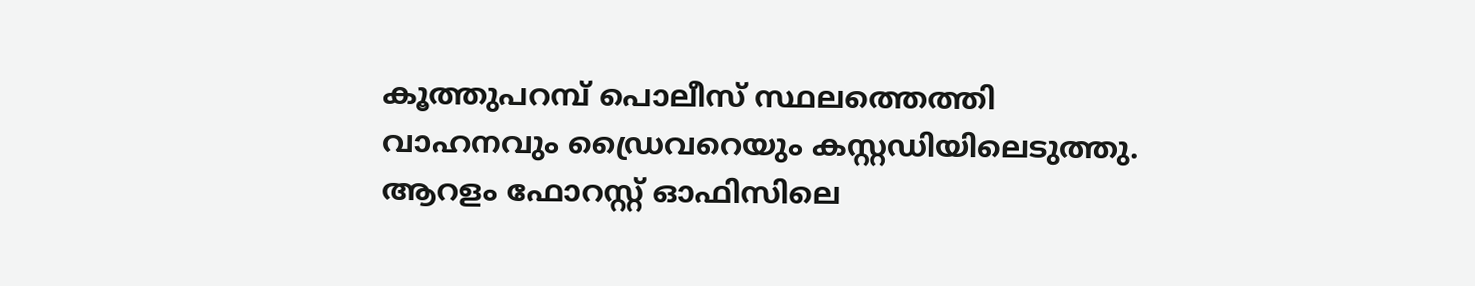കൂത്തുപറമ്പ് പൊലീസ് സ്ഥലത്തെത്തി വാഹനവും ഡ്രൈവറെയും കസ്റ്റഡിയിലെടുത്തു.
ആറളം ഫോറസ്റ്റ് ഓഫിസിലെ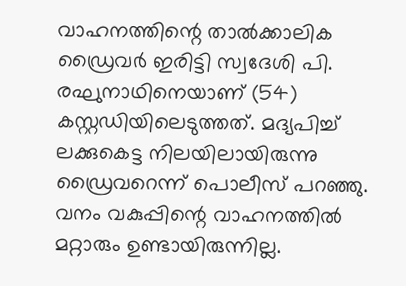വാഹനത്തിന്റെ താൽക്കാലിക ഡ്രൈവർ ഇരിട്ടി സ്വദേശി പി. രഘുനാഥിനെയാണ് (54) കസ്റ്റഡിയിലെടുത്തത്. മദ്യപിച്ച് ലക്കുകെട്ട നിലയിലായിരുന്നു ഡ്രൈവറെന്ന് പൊലീസ് പറഞ്ഞു. വനം വകുപ്പിന്റെ വാഹനത്തിൽ മറ്റാരും ഉണ്ടായിരുന്നില്ല.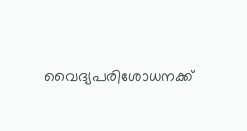വൈദ്യപരിശോധനക്ക്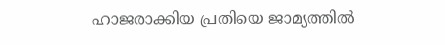ഹാജരാക്കിയ പ്രതിയെ ജാമ്യത്തിൽ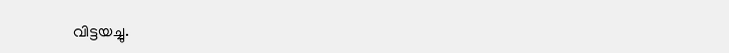വിട്ടയച്ചു.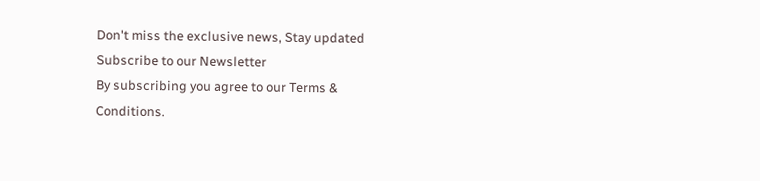Don't miss the exclusive news, Stay updated
Subscribe to our Newsletter
By subscribing you agree to our Terms & Conditions.